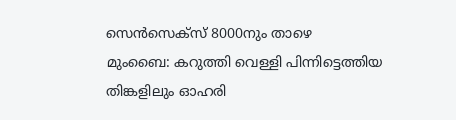സെന്‍സെക്സ് 8000നും താഴെ
മുംബൈ: കറുത്തി വെള്ളി പിന്നിട്ടെത്തിയ തിങ്കളിലും ഓഹരി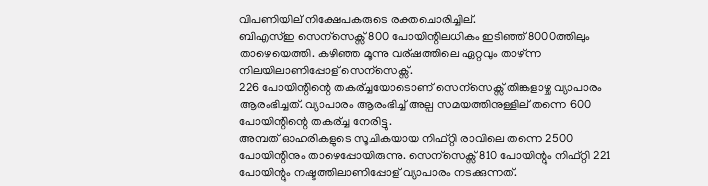വിപണിയില് നിക്ഷേപകരുടെ രക്തചൊരിച്ചില്.
ബിഎസ്ഇ സെന്സെക്സ് 800 പോയിന്റിലധികം ഇടിഞ്ഞ് 8000ത്തിലും താഴെയെത്തി. കഴിഞ്ഞ മൂന്നു വര്ഷത്തിലെ ഏറ്റവും താഴ്ന്ന നിലയിലാണിപ്പോള് സെന്സെക്സ്.
226 പോയിന്റിന്റെ തകര്ച്ചയോടൊണ് സെന്സെക്സ് തിങ്കളാഴ്ച വ്യാപാരം ആരംഭിച്ചത്. വ്യാപാരം ആരംഭിച്ച് അല്പ സമയത്തിനുള്ളില് തന്നെ 600 പോയിന്റിന്റെ തകര്ച്ച നേരിട്ടു.
അമ്പത് ഓഹരികളുടെ സൂചികയായ നിഫ്റ്റി രാവിലെ തന്നെ 2500 പോയിന്റിനും താഴെപ്പോയിരുന്നു. സെന്സെക്സ് 810 പോയിന്റും നിഫ്റ്റി 221 പോയിന്റും നഷ്ടത്തിലാണിപ്പോള് വ്യാപാരം നടക്കുന്നത്.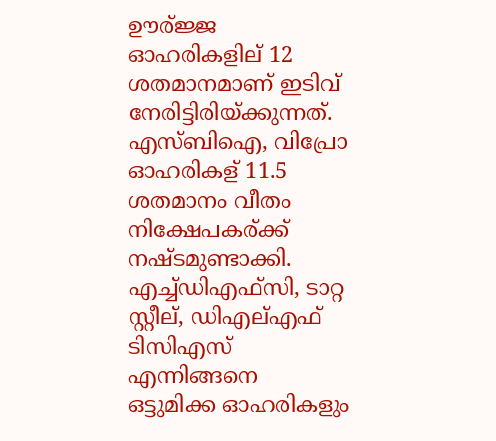ഊര്ജ്ജ ഓഹരികളില് 12 ശതമാനമാണ് ഇടിവ് നേരിട്ടിരിയ്ക്കുന്നത്. എസ്ബിഐ, വിപ്രോ ഓഹരികള് 11.5 ശതമാനം വീതം നിക്ഷേപകര്ക്ക് നഷ്ടമുണ്ടാക്കി. എച്ച്ഡിഎഫ്സി, ടാറ്റ സ്റ്റീല്, ഡിഎല്എഫ് ടിസിഎസ് എന്നിങ്ങനെ ഒട്ടുമിക്ക ഓഹരികളും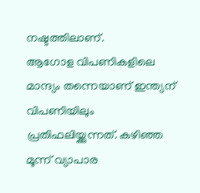നഷ്ടത്തിലാണ്.
ആഗോള വിപണികളിലെ മാന്ദ്യം തന്നെയാണ് ഇന്ത്യന് വിപണിയിലും പ്രതിഫലിയ്ക്കുന്നത്. കഴിഞ്ഞ മൂന്ന് വ്യാപാര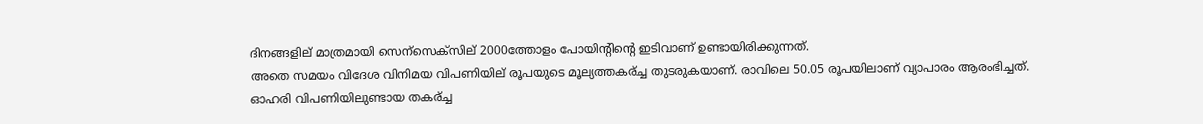ദിനങ്ങളില് മാത്രമായി സെന്സെക്സില് 2000ത്തോളം പോയിന്റിന്റെ ഇടിവാണ് ഉണ്ടായിരിക്കുന്നത്.
അതെ സമയം വിദേശ വിനിമയ വിപണിയില് രൂപയുടെ മൂല്യത്തകര്ച്ച തുടരുകയാണ്. രാവിലെ 50.05 രൂപയിലാണ് വ്യാപാരം ആരംഭിച്ചത്.
ഓഹരി വിപണിയിലുണ്ടായ തകര്ച്ച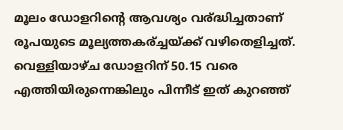മൂലം ഡോളറിന്റെ ആവശ്യം വര്ദ്ധിച്ചതാണ് രൂപയുടെ മൂല്യത്തകര്ച്ചയ്ക്ക് വഴിതെളിച്ചത്. വെള്ളിയാഴ്ച ഡോളറിന് 50.15 വരെ എത്തിയിരുന്നെങ്കിലും പിന്നീട് ഇത് കുറഞ്ഞ്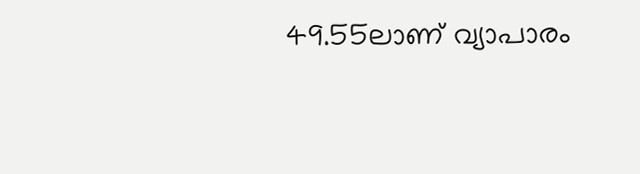49.55ലാണ് വ്യാപാരം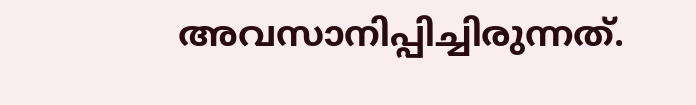അവസാനിപ്പിച്ചിരുന്നത്.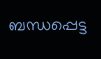ബന്ധപ്പെട്ട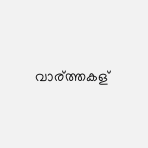വാര്ത്തകള്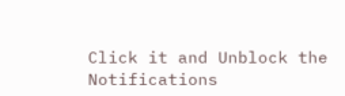Click it and Unblock the Notifications